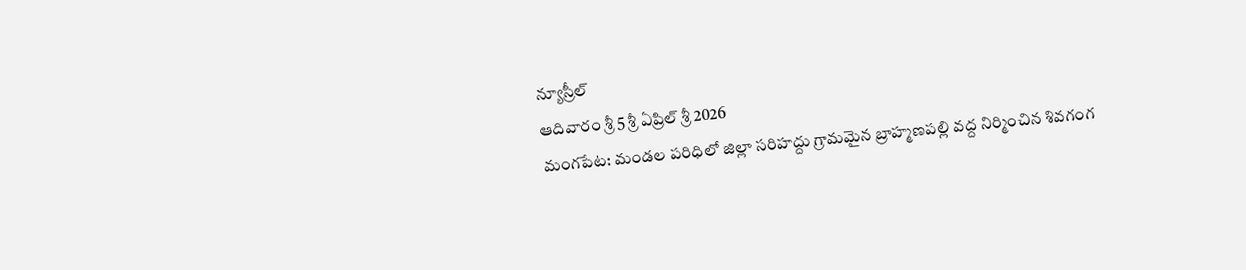న్యూస్రీల్
ఆదివారం శ్రీ 5 శ్రీ ఏప్రిల్ శ్రీ 2026
మంగపేట: మండల పరిధిలో జిల్లా సరిహద్దు గ్రామమైన బ్రాహ్మణపల్లి వద్ద నిర్మించిన శివగంగ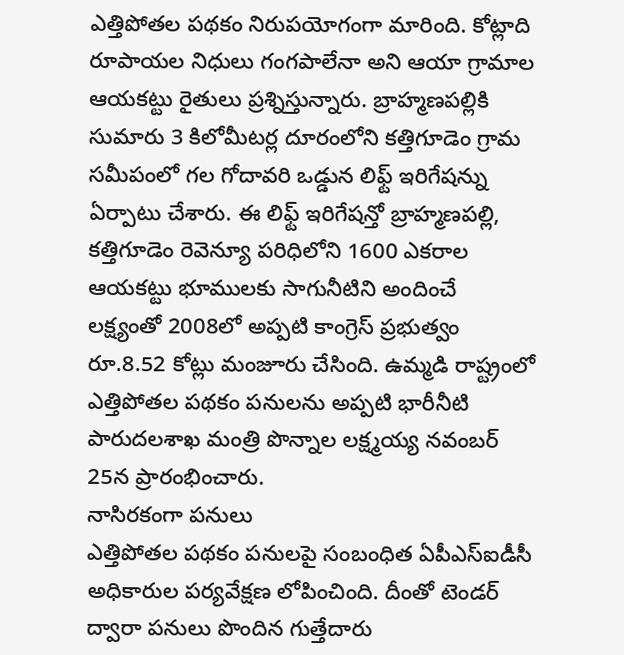ఎత్తిపోతల పథకం నిరుపయోగంగా మారింది. కోట్లాది రూపాయల నిధులు గంగపాలేనా అని ఆయా గ్రామాల ఆయకట్టు రైతులు ప్రశ్నిస్తున్నారు. బ్రాహ్మణపల్లికి సుమారు 3 కిలోమీటర్ల దూరంలోని కత్తిగూడెం గ్రామ సమీపంలో గల గోదావరి ఒడ్డున లిఫ్ట్ ఇరిగేషన్ను ఏర్పాటు చేశారు. ఈ లిఫ్ట్ ఇరిగేషన్తో బ్రాహ్మణపల్లి, కత్తిగూడెం రెవెన్యూ పరిధిలోని 1600 ఎకరాల ఆయకట్టు భూములకు సాగునీటిని అందించే లక్ష్యంతో 2008లో అప్పటి కాంగ్రెస్ ప్రభుత్వం రూ.8.52 కోట్లు మంజూరు చేసింది. ఉమ్మడి రాష్ట్రంలో ఎత్తిపోతల పథకం పనులను అప్పటి భారీనీటి పారుదలశాఖ మంత్రి పొన్నాల లక్ష్మయ్య నవంబర్ 25న ప్రారంభించారు.
నాసిరకంగా పనులు
ఎత్తిపోతల పథకం పనులపై సంబంధిత ఏపీఎస్ఐడీసీ అధికారుల పర్యవేక్షణ లోపించింది. దీంతో టెండర్ ద్వారా పనులు పొందిన గుత్తేదారు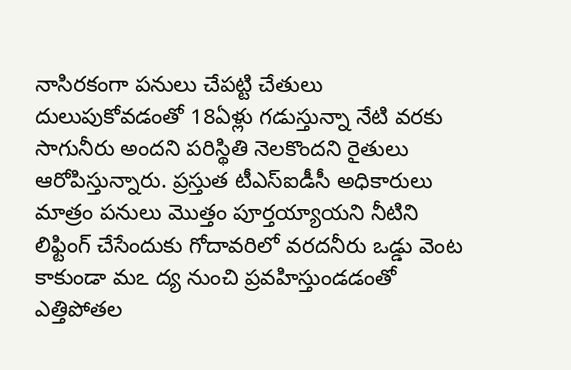నాసిరకంగా పనులు చేపట్టి చేతులు దులుపుకోవడంతో 18ఏళ్లు గడుస్తున్నా నేటి వరకు సాగునీరు అందని పరిస్థితి నెలకొందని రైతులు ఆరోపిస్తున్నారు. ప్రస్తుత టీఎస్ఐడీసీ అధికారులు మాత్రం పనులు మొత్తం పూర్తయ్యాయని నీటిని లిఫ్టింగ్ చేసేందుకు గోదావరిలో వరదనీరు ఒడ్డు వెంట కాకుండా మఽ ద్య నుంచి ప్రవహిస్తుండడంతో ఎత్తిపోతల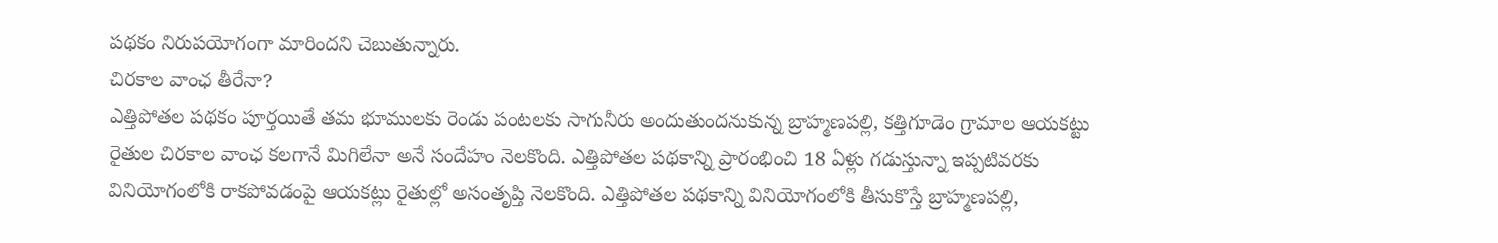పథకం నిరుపయోగంగా మారిందని చెబుతున్నారు.
చిరకాల వాంఛ తీరేనా?
ఎత్తిపోతల పథకం పూర్తయితే తమ భూములకు రెండు పంటలకు సాగునీరు అందుతుందనుకున్న బ్రాహ్మణపల్లి, కత్తిగూడెం గ్రామాల ఆయకట్టు రైతుల చిరకాల వాంఛ కలగానే మిగిలేనా అనే సందేహం నెలకొంది. ఎత్తిపోతల పథకాన్ని ప్రారంభించి 18 ఏళ్లు గడుస్తున్నా ఇప్పటివరకు వినియోగంలోకి రాకపోవడంపై ఆయకట్లు రైతుల్లో అసంతృప్తి నెలకొంది. ఎత్తిపోతల పథకాన్ని వినియోగంలోకి తీసుకొస్తే బ్రాహ్మణపల్లి,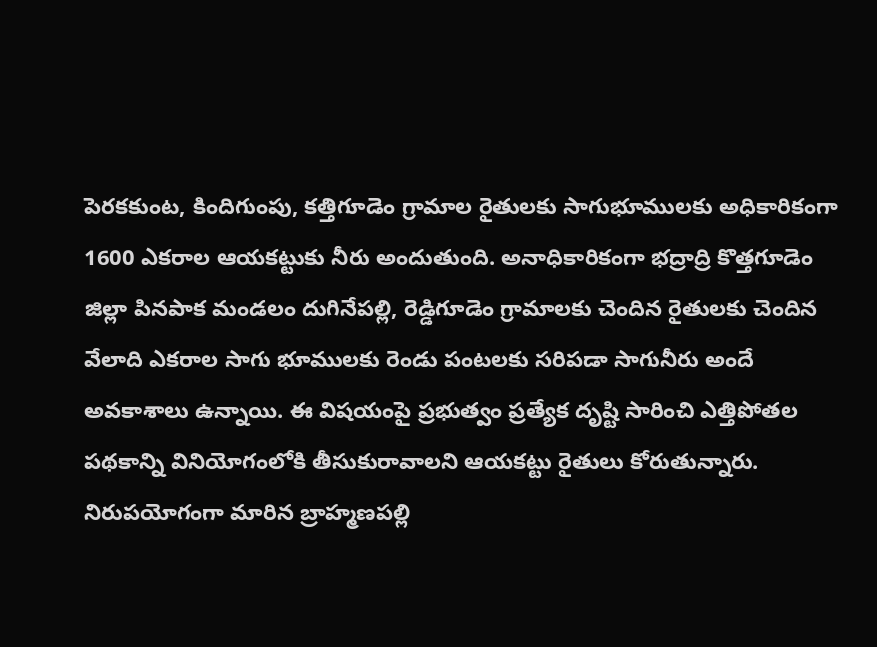పెరకకుంట, కిందిగుంపు, కత్తిగూడెం గ్రామాల రైతులకు సాగుభూములకు అధికారికంగా 1600 ఎకరాల ఆయకట్టుకు నీరు అందుతుంది. అనాధికారికంగా భద్రాద్రి కొత్తగూడెం జిల్లా పినపాక మండలం దుగినేపల్లి, రెడ్డిగూడెం గ్రామాలకు చెందిన రైతులకు చెందిన వేలాది ఎకరాల సాగు భూములకు రెండు పంటలకు సరిపడా సాగునీరు అందే అవకాశాలు ఉన్నాయి. ఈ విషయంపై ప్రభుత్వం ప్రత్యేక దృష్టి సారించి ఎత్తిపోతల పథకాన్ని వినియోగంలోకి తీసుకురావాలని ఆయకట్టు రైతులు కోరుతున్నారు.
నిరుపయోగంగా మారిన బ్రాహ్మణపల్లి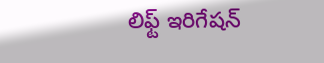లిఫ్ట్ ఇరిగేషన్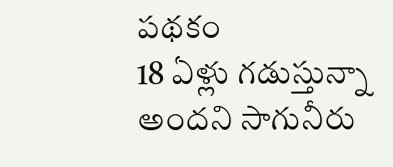పథకం
18 ఏళ్లు గడుస్తున్నా అందని సాగునీరు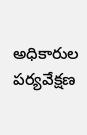అధికారుల పర్యవేక్షణ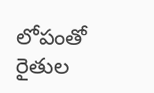లోపంతో
రైతుల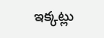ఇక్కట్లు